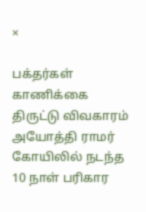×

பக்தர்கள் காணிக்கை திருட்டு விவகாரம் அயோத்தி ராமர் கோயிலில் நடந்த 10 நாள் பரிகார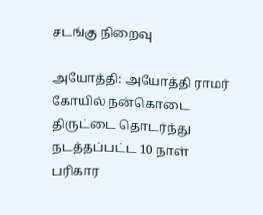சடங்கு நிறைவு

அயோத்தி: அயோத்தி ராமர் கோயில் நன்கொடை திருட்டை தொடர்ந்து நடத்தப்பட்ட 10 நாள் பரிகார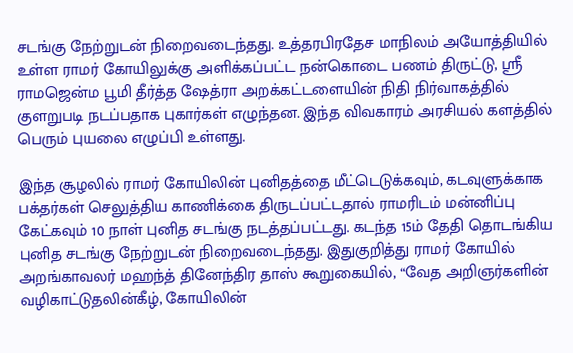சடங்கு நேற்றுடன் நிறைவடைந்தது. உத்தரபிரதேச மாநிலம் அயோத்தியில் உள்ள ராமர் கோயிலுக்கு அளிக்கப்பட்ட நன்கொடை பணம் திருட்டு, ஸ்ரீ ராமஜென்ம பூமி தீர்த்த ஷேத்ரா அறக்கட்டளையின் நிதி நிர்வாகத்தில் குளறுபடி நடப்பதாக புகார்கள் எழுந்தன. இந்த விவகாரம் அரசியல் களத்தில் பெரும் புயலை எழுப்பி உள்ளது.

இந்த சூழலில் ராமர் கோயிலின் புனிதத்தை மீட்டெடுக்கவும், கடவுளுக்காக பக்தர்கள் செலுத்திய காணிக்கை திருடப்பட்டதால் ராமரிடம் மன்னிப்பு கேட்கவும் 10 நாள் புனித சடங்கு நடத்தப்பட்டது. கடந்த 15ம் தேதி தொடங்கிய புனித சடங்கு நேற்றுடன் நிறைவடைந்தது. இதுகுறித்து ராமர் கோயில் அறங்காவலர் மஹந்த் தினேந்திர தாஸ் கூறுகையில், “வேத அறிஞர்களின் வழிகாட்டுதலின்கீழ், கோயிலின்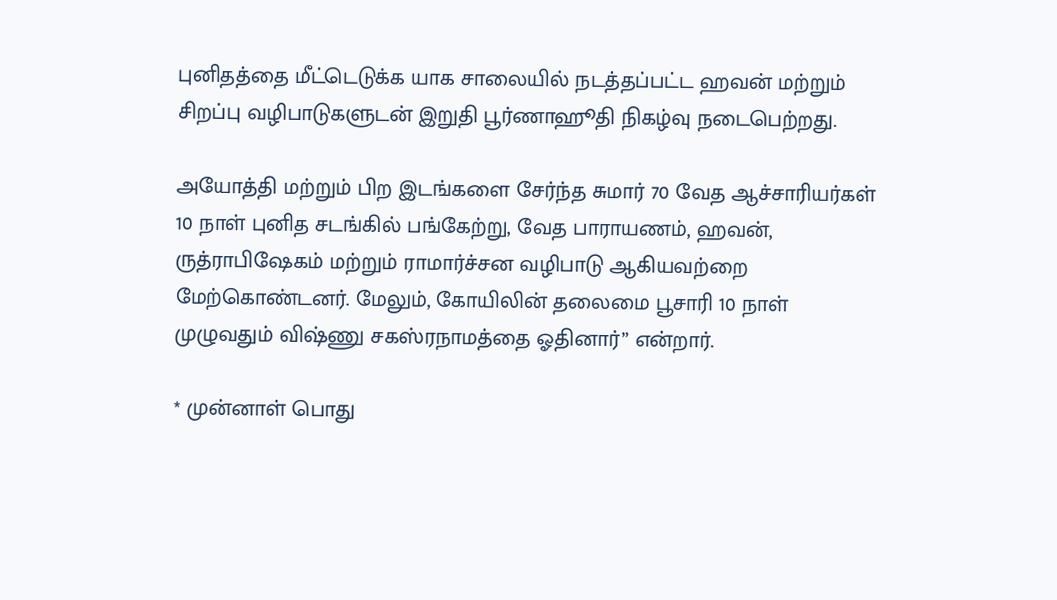புனிதத்தை மீட்டெடுக்க யாக சாலையில் நடத்தப்பட்ட ஹவன் மற்றும் சிறப்பு வழிபாடுகளுடன் இறுதி பூர்ணாஹூதி நிகழ்வு நடைபெற்றது.

அயோத்தி மற்றும் பிற இடங்களை சேர்ந்த சுமார் 70 வேத ஆச்சாரியர்கள் 10 நாள் புனித சடங்கில் பங்கேற்று, வேத பாராயணம், ஹவன், ருத்ராபிஷேகம் மற்றும் ராமார்ச்சன வழிபாடு ஆகியவற்றை மேற்கொண்டனர். மேலும், கோயிலின் தலைமை பூசாரி 10 நாள் முழுவதும் விஷ்ணு சகஸ்ரநாமத்தை ஓதினார்” என்றார்.

* முன்னாள் பொது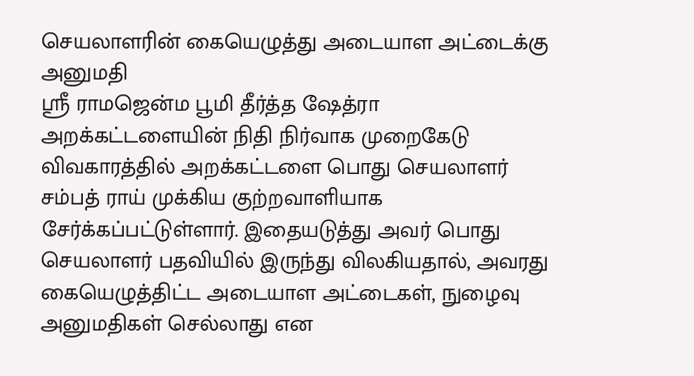செயலாளரின் கையெழுத்து அடையாள அட்டைக்கு அனுமதி
ஸ்ரீ ராமஜென்ம பூமி தீர்த்த ஷேத்ரா அறக்கட்டளையின் நிதி நிர்வாக முறைகேடு விவகாரத்தில் அறக்கட்டளை பொது செயலாளர் சம்பத் ராய் முக்கிய குற்றவாளியாக சேர்க்கப்பட்டுள்ளார். இதையடுத்து அவர் பொது செயலாளர் பதவியில் இருந்து விலகியதால், அவரது கையெழுத்திட்ட அடையாள அட்டைகள், நுழைவு அனுமதிகள் செல்லாது என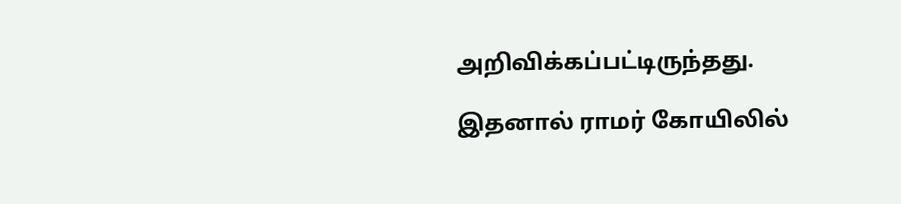அறிவிக்கப்பட்டிருந்தது.

இதனால் ராமர் கோயிலில்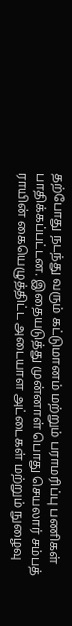தற்போது நடந்து வரும் கட்டுமானம் மற்றும் பராமரிப்பு பணிகள் பாதிக்கப்பட்டன. இதையடுத்து முன்னாள் பொது செயலார் சம்பத் ராயின் கையெழுத்திட்ட அடையாள அட்டைகள் மற்றும் நுழைவு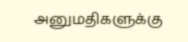அனுமதிகளுக்கு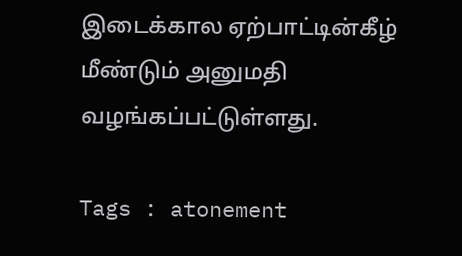இடைக்கால ஏற்பாட்டின்கீழ் மீண்டும் அனுமதி வழங்கப்பட்டுள்ளது.

Tags : atonement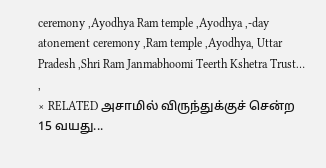ceremony ,Ayodhya Ram temple ,Ayodhya ,-day atonement ceremony ,Ram temple ,Ayodhya, Uttar Pradesh ,Shri Ram Janmabhoomi Teerth Kshetra Trust… ,
× RELATED அசாமில் விருந்துக்குச் சென்ற 15 வயது...